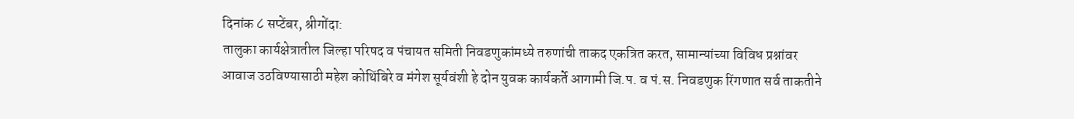दिनांक ८ सप्टेंबर, श्रीगोंदा:
तालुका कार्यक्षेत्रातील जिल्हा परिषद व पंचायत समिती निवडणुकांमध्ये तरुणांची ताकद एकत्रित करत, सामान्यांच्या विविध प्रश्नांवर आवाज उठविण्यासाठी महेश कोथिंबिरे व मंगेश सूर्यवंशी हे दोन युवक कार्यकर्ते आगामी जि.प. व पं.स. निवडणुक रिंगणात सर्व ताकतीने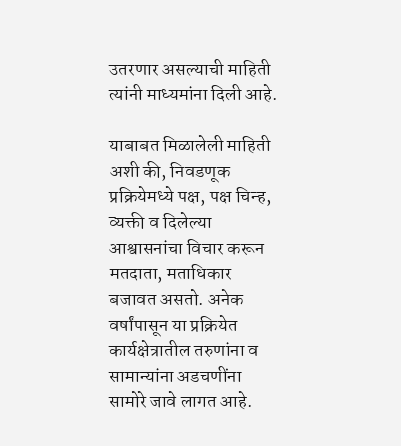उतरणार असल्याची माहिती त्यांनी माध्यमांना दिली आहे.

याबाबत मिळालेली माहिती अशी की, निवडणूक प्रक्रियेमध्ये पक्ष, पक्ष चिन्ह, व्यक्ती व दिलेल्या आश्वासनांचा विचार करून मतदाता, मताधिकार बजावत असतो. अनेक वर्षांपासून या प्रक्रियेत कार्यक्षेत्रातील तरुणांना व सामान्यांना अडचणींना सामोरे जावे लागत आहे.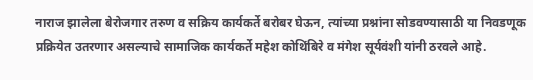नाराज झालेला बेरोजगार तरुण व सक्रिय कार्यकर्ते बरोबर घेऊन, त्यांच्या प्रश्नांना सोडवण्यासाठी या निवडणूक प्रक्रियेत उतरणार असल्याचे सामाजिक कार्यकर्ते महेश कोथिंबिरे व मंगेश सूर्यवंशी यांनी ठरवले आहे.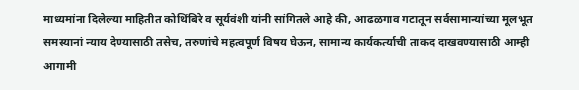माध्यमांना दिलेल्या माहितीत कोथिंबिरे व सूर्यवंशी यांनी सांगितले आहे की, आढळगाव गटातून सर्वसामान्यांच्या मूलभूत समस्यानां न्याय देण्यासाठी तसेच, तरुणांचे महत्वपूर्ण विषय घेऊन, सामान्य कार्यकर्त्याची ताकद दाखवण्यासाठी आम्ही आगामी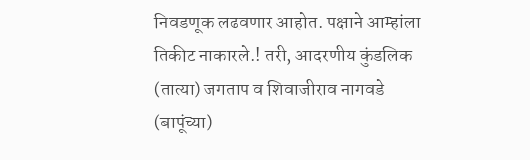निवडणूक लढवणार आहोत. पक्षाने आम्हांला तिकीट नाकारले.! तरी, आदरणीय कुंडलिक (तात्या) जगताप व शिवाजीराव नागवडे (बापूंच्या)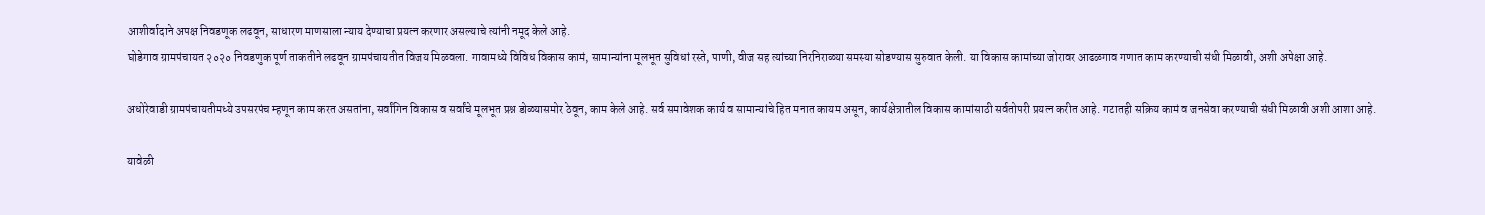आशीर्वादाने अपक्ष निवडणूक लढवून, साधारण माणसाला न्याय देण्याचा प्रयत्न करणार असल्याचे त्यांनी नमूद केले आहे.
घोडेगाव ग्रामपंचायत २०२० निवडणुक पूर्ण ताकतीने लढवून ग्रामपंचायतीत विजय मिळवला. गावामध्ये विविध विकास कामं, सामान्यांना मूलभूत सुविधां रस्ते, पाणी, वीज सह त्यांच्या निरनिराळ्या समस्या सोडण्यास सुरुवात केली. या विकास कामांच्या जोरावर आढळगाव गणात काम करण्याची संधी मिळावी, अशी अपेक्षा आहे.

अधोरेवाडी ग्रामपंचायतीमध्ये उपसरपंच म्हणून काम करत असतांना, सर्वांगिन विकास व सर्वांचे मूलभूत प्रश्न डोळ्यासमोर ठेवून, काम केले आहे. सर्व समावेशक कार्य व सामान्यांचे हित मनात कायम असून, कार्यक्षेत्रातील विकास कामांसाठी सर्वतोपरी प्रयत्न करीत आहे. गटातही सक्रिय कामं व जनसेवा करण्याची संधी मिळावी अशी आशा आहे.

यावेळी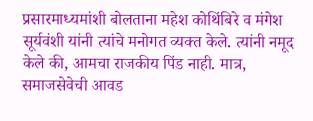प्रसारमाध्यमांशी बोलताना महेश कोथिंबिरे व मंगेश सूर्यवंशी यांनी त्यांचे मनोगत व्यक्त केले. त्यांनी नमूद केले की, आमचा राजकीय पिंड नाही. मात्र, समाजसेवेची आवड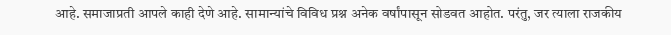आहे. समाजाप्रती आपले काही देणे आहे. सामान्यांचे विविध प्रश्न अनेक वर्षांपासून सोडवत आहोत. परंतु, जर त्याला राजकीय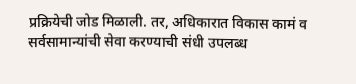प्रक्रियेची जोड मिळाली. तर, अधिकारात विकास कामं व सर्वसामान्यांची सेवा करण्याची संधी उपलब्ध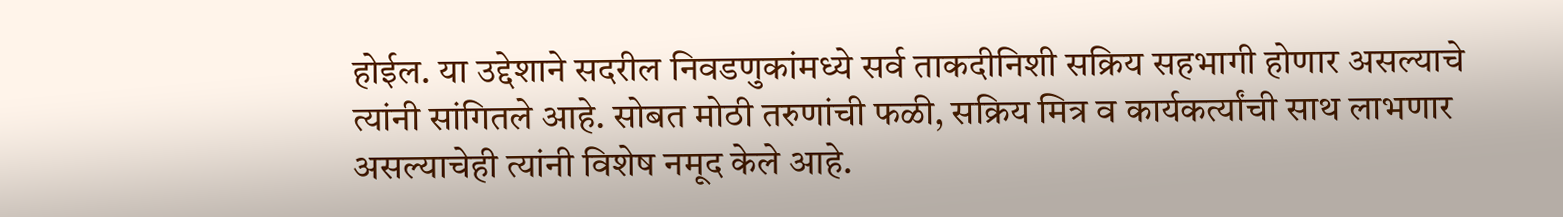होईल. या उद्देशाने सदरील निवडणुकांमध्ये सर्व ताकदीनिशी सक्रिय सहभागी होणार असल्याचे त्यांनी सांगितले आहे. सोबत मोठी तरुणांची फळी, सक्रिय मित्र व कार्यकर्त्यांची साथ लाभणार असल्याचेही त्यांनी विशेष नमूद केले आहे.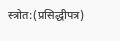स्त्रोत:(प्रसिद्धीपत्र)